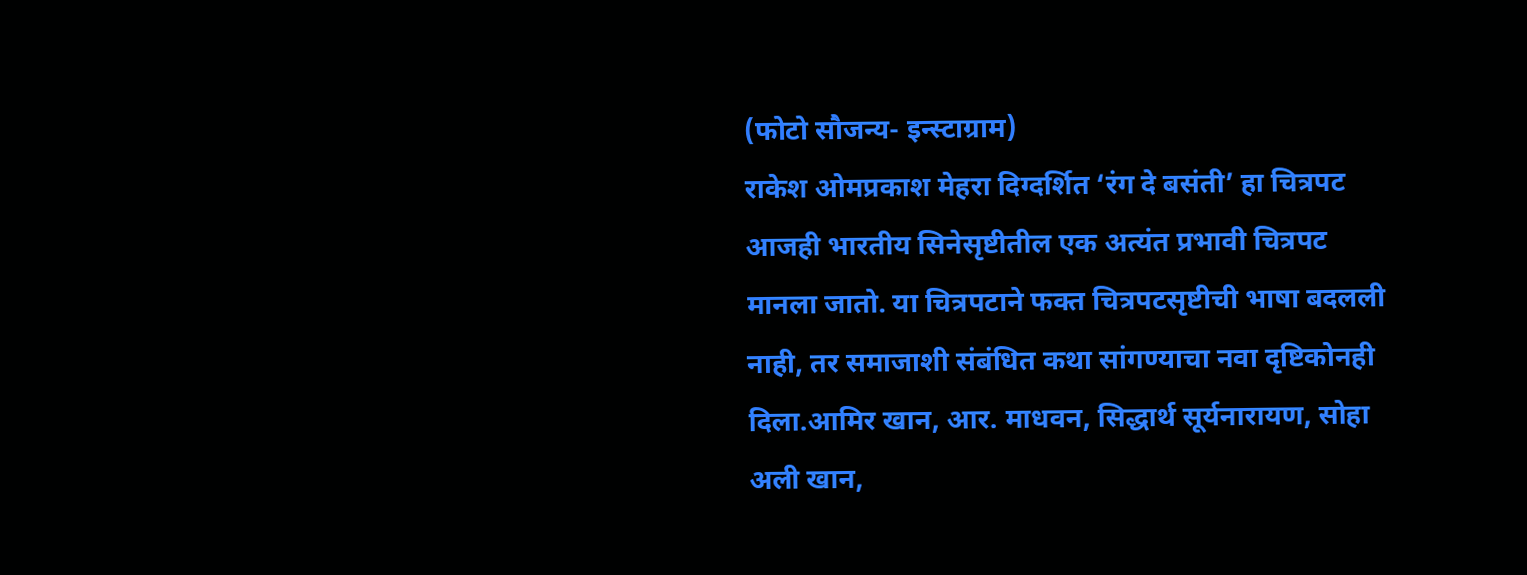(फोटो सौजन्य- इन्स्टाग्राम)
राकेश ओमप्रकाश मेहरा दिग्दर्शित ‘रंग दे बसंती’ हा चित्रपट आजही भारतीय सिनेसृष्टीतील एक अत्यंत प्रभावी चित्रपट मानला जातो. या चित्रपटाने फक्त चित्रपटसृष्टीची भाषा बदलली नाही, तर समाजाशी संबंधित कथा सांगण्याचा नवा दृष्टिकोनही दिला.आमिर खान, आर. माधवन, सिद्धार्थ सूर्यनारायण, सोहा अली खान,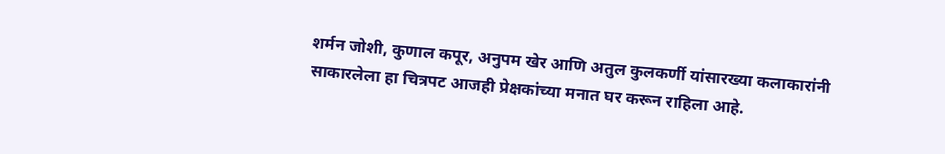शर्मन जोशी, कुणाल कपूर, अनुपम खेर आणि अतुल कुलकर्णी यांसारख्या कलाकारांनी साकारलेला हा चित्रपट आजही प्रेक्षकांच्या मनात घर करून राहिला आहे.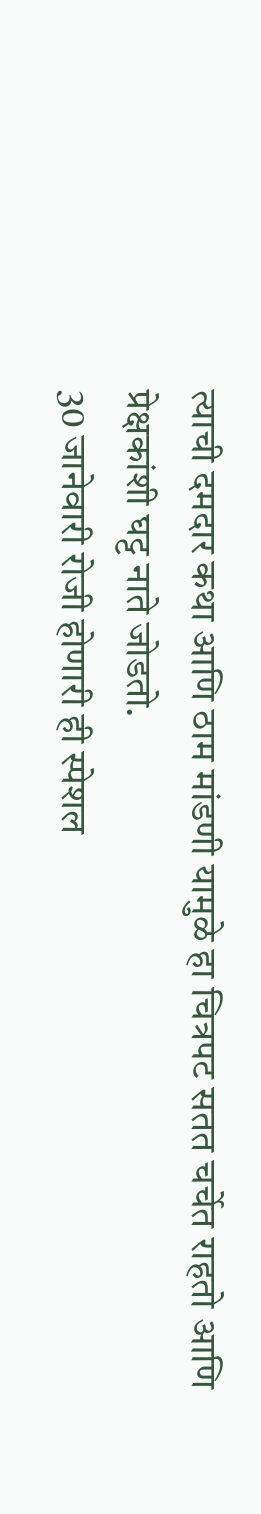त्याची दमदार कथा आणि ठाम मांडणी यामुळे हा चित्रपट सतत चर्चेत राहतो आणि प्रेक्षकांशी घट्ट नाते जोडतो.
30 जानेवारी रोजी होणारी ही स्पेशल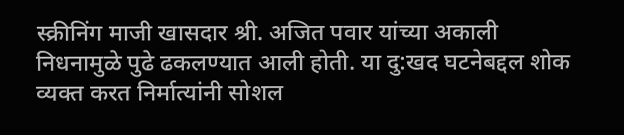स्क्रीनिंग माजी खासदार श्री. अजित पवार यांच्या अकाली निधनामुळे पुढे ढकलण्यात आली होती. या दु:खद घटनेबद्दल शोक व्यक्त करत निर्मात्यांनी सोशल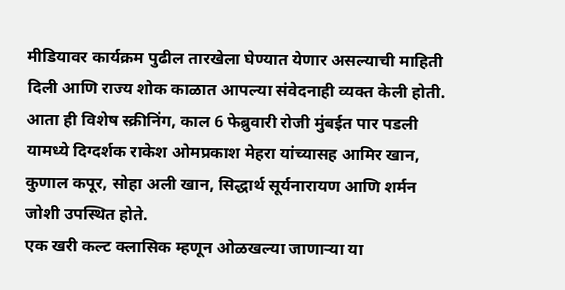मीडियावर कार्यक्रम पुढील तारखेला घेण्यात येणार असल्याची माहिती दिली आणि राज्य शोक काळात आपल्या संवेदनाही व्यक्त केली होती.
आता ही विशेष स्क्रीनिंग, काल 6 फेब्रुवारी रोजी मुंबईत पार पडली यामध्ये दिग्दर्शक राकेश ओमप्रकाश मेहरा यांच्यासह आमिर खान, कुणाल कपूर, सोहा अली खान, सिद्धार्थ सूर्यनारायण आणि शर्मन जोशी उपस्थित होते.
एक खरी कल्ट क्लासिक म्हणून ओळखल्या जाणाऱ्या या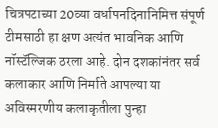चित्रपटाच्या 20व्या वर्धापनदिनानिमित्त संपूर्ण टीमसाठी हा क्षण अत्यंत भावनिक आणि नॉस्टॅल्जिक ठरला आहे. दोन दशकांनंतर सर्व कलाकार आणि निर्माते आपल्या या अविस्मरणीय कलाकृतीला पुन्हा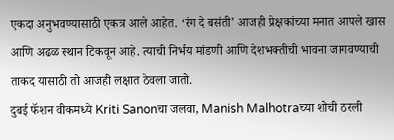एकदा अनुभवण्यासाठी एकत्र आले आहेत. ‘रंग दे बसंती’ आजही प्रेक्षकांच्या मनात आपले खास आणि अढळ स्थान टिकवून आहे. त्याची निर्भय मांडणी आणि देशभक्तीची भावना जागवण्याची ताकद यासाठी तो आजही लक्षात ठेवला जातो.
दुबई फॅशन वीकमध्ये Kriti Sanonचा जलवा, Manish Malhotraच्या शोची ठरली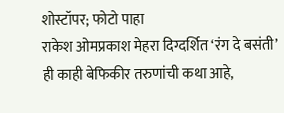शोस्टॉपर; फोटो पाहा
राकेश ओमप्रकाश मेहरा दिग्दर्शित ‘रंग दे बसंती’ ही काही बेफिकीर तरुणांची कथा आहे,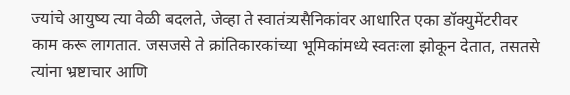ज्यांचे आयुष्य त्या वेळी बदलते, जेव्हा ते स्वातंत्र्यसैनिकांवर आधारित एका डॉक्युमेंटरीवर काम करू लागतात. जसजसे ते क्रांतिकारकांच्या भूमिकांमध्ये स्वतःला झोकून देतात, तसतसे त्यांना भ्रष्टाचार आणि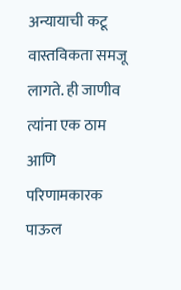अन्यायाची कटू वास्तविकता समजू लागते. ही जाणीव त्यांना एक ठाम आणि परिणामकारक पाऊल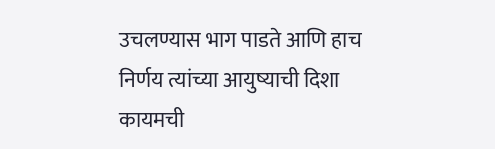उचलण्यास भाग पाडते आणि हाच निर्णय त्यांच्या आयुष्याची दिशा कायमची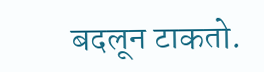बदलून टाकतो.